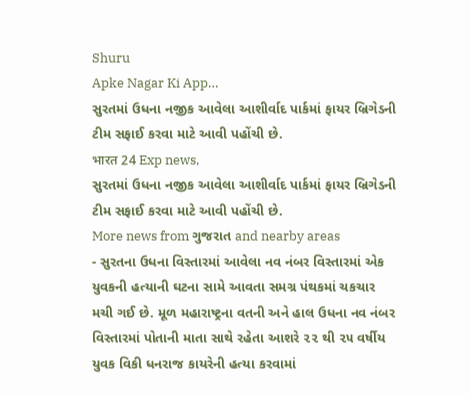Shuru
Apke Nagar Ki App…
સુરતમાં ઉધના નજીક આવેલા આશીર્વાદ પાર્કમાં ફાયર બ્રિગેડની ટીમ સફાઈ કરવા માટે આવી પહોંચી છે.
भारत 24 Exp news,
સુરતમાં ઉધના નજીક આવેલા આશીર્વાદ પાર્કમાં ફાયર બ્રિગેડની ટીમ સફાઈ કરવા માટે આવી પહોંચી છે.
More news from ગુજરાત and nearby areas
- સુરતના ઉધના વિસ્તારમાં આવેલા નવ નંબર વિસ્તારમાં એક યુવકની હત્યાની ઘટના સામે આવતા સમગ્ર પંથકમાં ચકચાર મચી ગઈ છે. મૂળ મહારાષ્ટ્રના વતની અને હાલ ઉધના નવ નંબર વિસ્તારમાં પોતાની માતા સાથે રહેતા આશરે ૨૨ થી ૨૫ વર્ષીય યુવક વિકી ધનરાજ કાયરેની હત્યા કરવામાં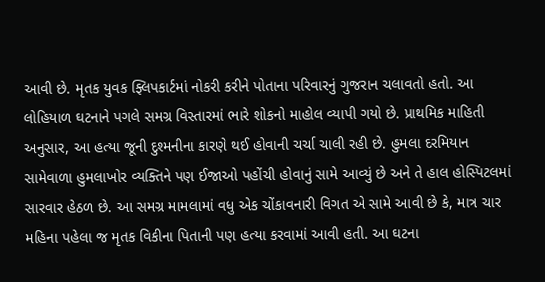આવી છે. મૃતક યુવક ફ્લિપકાર્ટમાં નોકરી કરીને પોતાના પરિવારનું ગુજરાન ચલાવતો હતો. આ લોહિયાળ ઘટનાને પગલે સમગ્ર વિસ્તારમાં ભારે શોકનો માહોલ વ્યાપી ગયો છે. પ્રાથમિક માહિતી અનુસાર, આ હત્યા જૂની દુશ્મનીના કારણે થઈ હોવાની ચર્ચા ચાલી રહી છે. હુમલા દરમિયાન સામેવાળા હુમલાખોર વ્યક્તિને પણ ઈજાઓ પહોંચી હોવાનું સામે આવ્યું છે અને તે હાલ હોસ્પિટલમાં સારવાર હેઠળ છે. આ સમગ્ર મામલામાં વધુ એક ચોંકાવનારી વિગત એ સામે આવી છે કે, માત્ર ચાર મહિના પહેલા જ મૃતક વિકીના પિતાની પણ હત્યા કરવામાં આવી હતી. આ ઘટના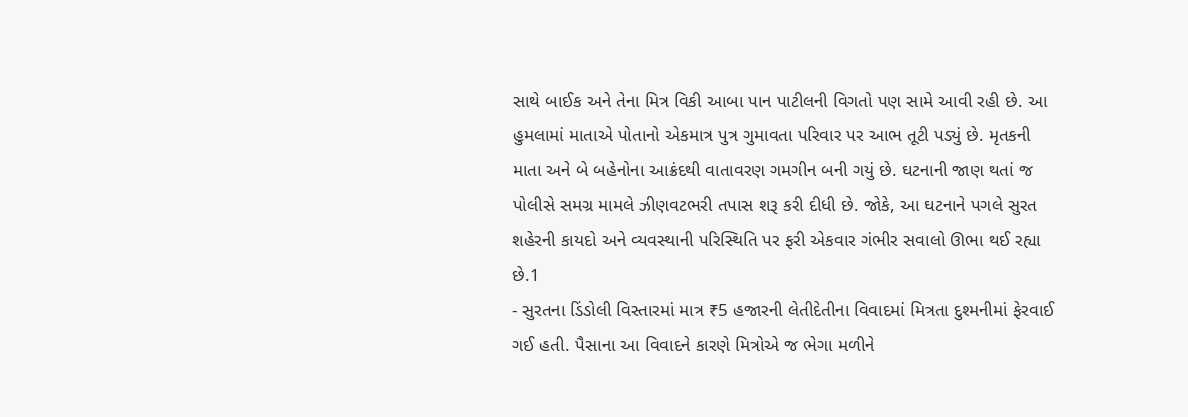સાથે બાઈક અને તેના મિત્ર વિકી આબા પાન પાટીલની વિગતો પણ સામે આવી રહી છે. આ હુમલામાં માતાએ પોતાનો એકમાત્ર પુત્ર ગુમાવતા પરિવાર પર આભ તૂટી પડ્યું છે. મૃતકની માતા અને બે બહેનોના આક્રંદથી વાતાવરણ ગમગીન બની ગયું છે. ઘટનાની જાણ થતાં જ પોલીસે સમગ્ર મામલે ઝીણવટભરી તપાસ શરૂ કરી દીધી છે. જોકે, આ ઘટનાને પગલે સુરત શહેરની કાયદો અને વ્યવસ્થાની પરિસ્થિતિ પર ફરી એકવાર ગંભીર સવાલો ઊભા થઈ રહ્યા છે.1
- સુરતના ડિંડોલી વિસ્તારમાં માત્ર ₹5 હજારની લેતીદેતીના વિવાદમાં મિત્રતા દુશ્મનીમાં ફેરવાઈ ગઈ હતી. પૈસાના આ વિવાદને કારણે મિત્રોએ જ ભેગા મળીને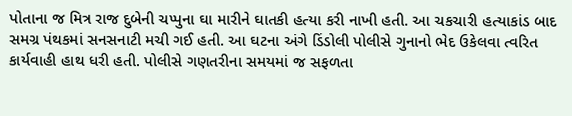પોતાના જ મિત્ર રાજ દુબેની ચપ્પુના ઘા મારીને ઘાતકી હત્યા કરી નાખી હતી. આ ચકચારી હત્યાકાંડ બાદ સમગ્ર પંથકમાં સનસનાટી મચી ગઈ હતી. આ ઘટના અંગે ડિંડોલી પોલીસે ગુનાનો ભેદ ઉકેલવા ત્વરિત કાર્યવાહી હાથ ધરી હતી. પોલીસે ગણતરીના સમયમાં જ સફળતા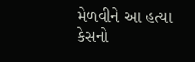મેળવીને આ હત્યા કેસનો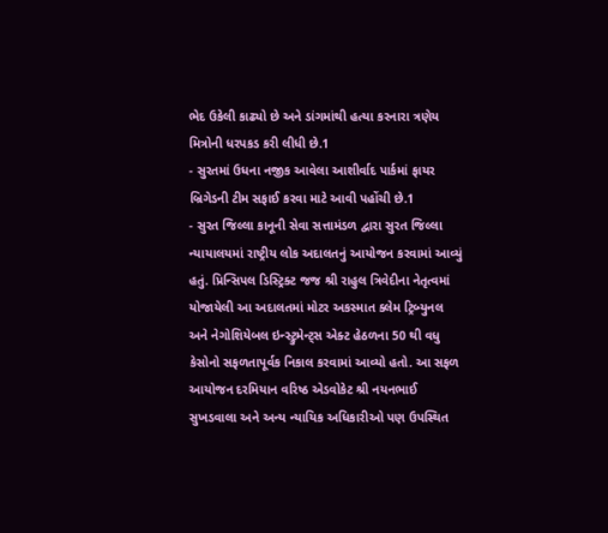ભેદ ઉકેલી કાઢ્યો છે અને ડાંગમાંથી હત્યા કરનારા ત્રણેય મિત્રોની ધરપકડ કરી લીધી છે.1
- સુરતમાં ઉધના નજીક આવેલા આશીર્વાદ પાર્કમાં ફાયર બ્રિગેડની ટીમ સફાઈ કરવા માટે આવી પહોંચી છે.1
- સુરત જિલ્લા કાનૂની સેવા સત્તામંડળ દ્વારા સુરત જિલ્લા ન્યાયાલયમાં રાષ્ટ્રીય લોક અદાલતનું આયોજન કરવામાં આવ્યું હતું. પ્રિન્સિપલ ડિસ્ટ્રિક્ટ જજ શ્રી રાહુલ ત્રિવેદીના નેતૃત્વમાં યોજાયેલી આ અદાલતમાં મોટર અકસ્માત ક્લેમ ટ્રિબ્યુનલ અને નેગોશિયેબલ ઇન્સ્ટ્રુમેન્ટ્સ એક્ટ હેઠળના 50 થી વધુ કેસોનો સફળતાપૂર્વક નિકાલ કરવામાં આવ્યો હતો. આ સફળ આયોજન દરમિયાન વરિષ્ઠ એડવોકેટ શ્રી નયનભાઈ સુખડવાલા અને અન્ય ન્યાયિક અધિકારીઓ પણ ઉપસ્થિત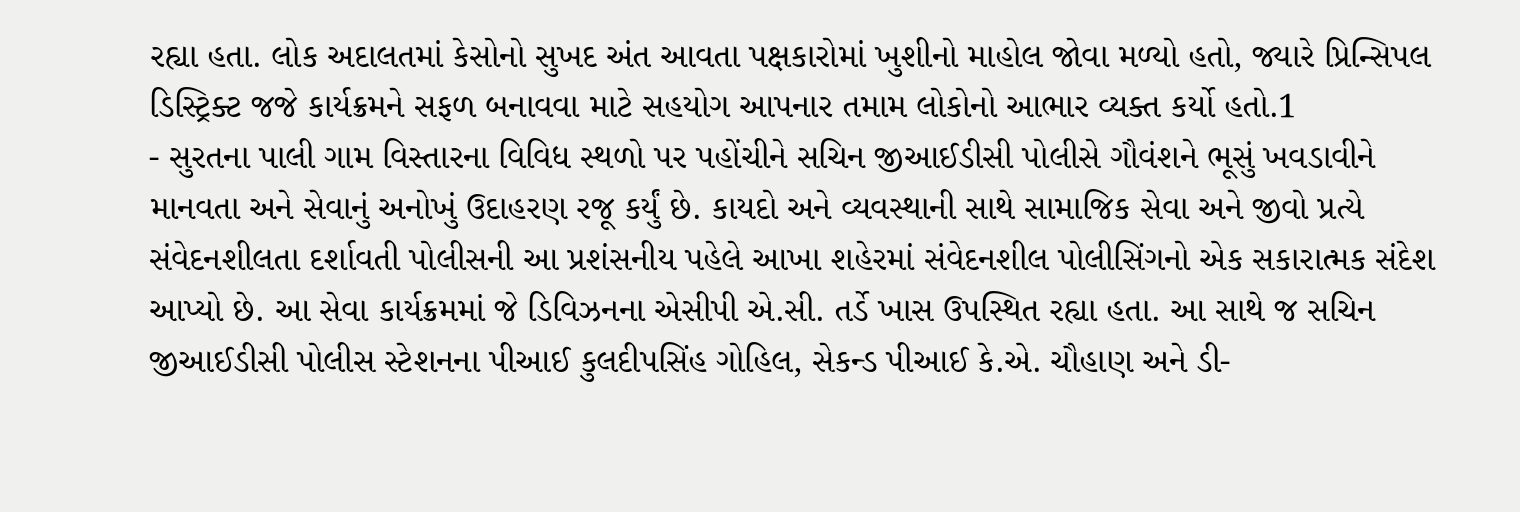રહ્યા હતા. લોક અદાલતમાં કેસોનો સુખદ અંત આવતા પક્ષકારોમાં ખુશીનો માહોલ જોવા મળ્યો હતો, જ્યારે પ્રિન્સિપલ ડિસ્ટ્રિક્ટ જજે કાર્યક્રમને સફળ બનાવવા માટે સહયોગ આપનાર તમામ લોકોનો આભાર વ્યક્ત કર્યો હતો.1
- સુરતના પાલી ગામ વિસ્તારના વિવિધ સ્થળો પર પહોંચીને સચિન જીઆઈડીસી પોલીસે ગૌવંશને ભૂસું ખવડાવીને માનવતા અને સેવાનું અનોખું ઉદાહરણ રજૂ કર્યું છે. કાયદો અને વ્યવસ્થાની સાથે સામાજિક સેવા અને જીવો પ્રત્યે સંવેદનશીલતા દર્શાવતી પોલીસની આ પ્રશંસનીય પહેલે આખા શહેરમાં સંવેદનશીલ પોલીસિંગનો એક સકારાત્મક સંદેશ આપ્યો છે. આ સેવા કાર્યક્રમમાં જે ડિવિઝનના એસીપી એ.સી. તર્ડે ખાસ ઉપસ્થિત રહ્યા હતા. આ સાથે જ સચિન જીઆઈડીસી પોલીસ સ્ટેશનના પીઆઈ કુલદીપસિંહ ગોહિલ, સેકન્ડ પીઆઈ કે.એ. ચૌહાણ અને ડી-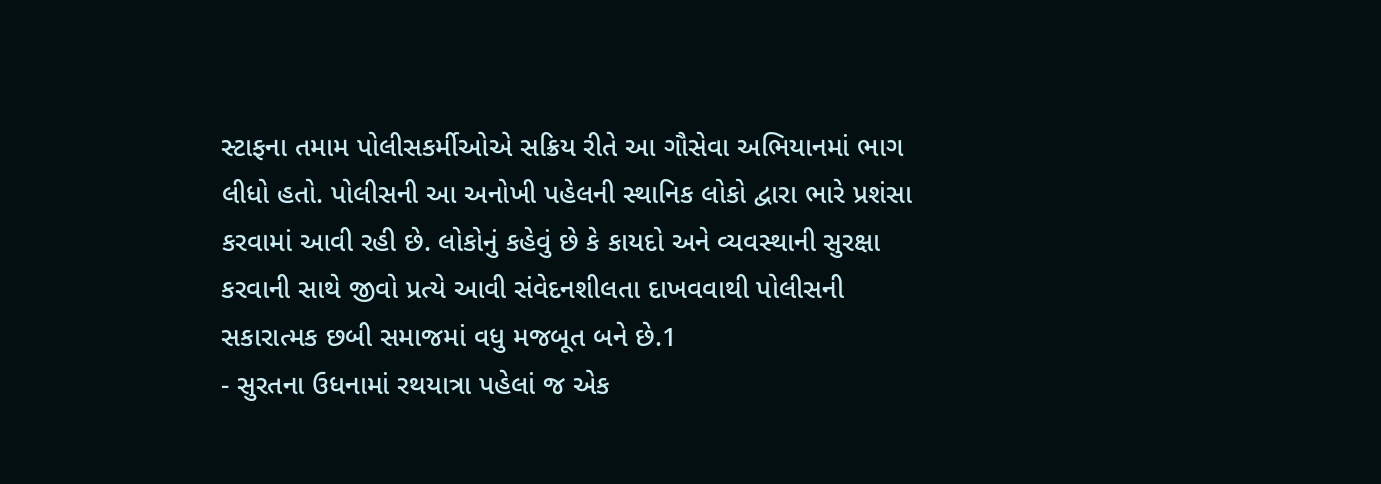સ્ટાફના તમામ પોલીસકર્મીઓએ સક્રિય રીતે આ ગૌસેવા અભિયાનમાં ભાગ લીધો હતો. પોલીસની આ અનોખી પહેલની સ્થાનિક લોકો દ્વારા ભારે પ્રશંસા કરવામાં આવી રહી છે. લોકોનું કહેવું છે કે કાયદો અને વ્યવસ્થાની સુરક્ષા કરવાની સાથે જીવો પ્રત્યે આવી સંવેદનશીલતા દાખવવાથી પોલીસની સકારાત્મક છબી સમાજમાં વધુ મજબૂત બને છે.1
- સુરતના ઉધનામાં રથયાત્રા પહેલાં જ એક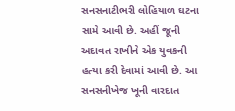સનસનાટીભરી લોહિયાળ ઘટના સામે આવી છે. અહીં જૂની અદાવત રાખીને એક યુવકની હત્યા કરી દેવામાં આવી છે. આ સનસનીખેજ ખૂની વારદાત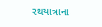રથયાત્રાના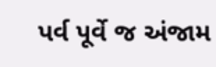પર્વ પૂર્વે જ અંજામ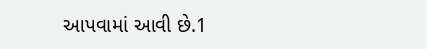આપવામાં આવી છે.1